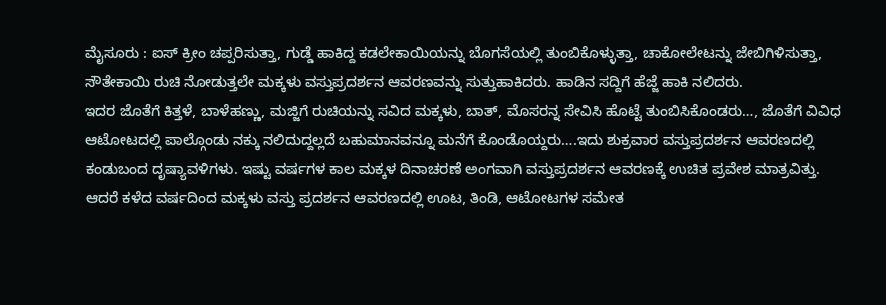ಮೈಸೂರು : ಐಸ್ ಕ್ರೀಂ ಚಪ್ಪರಿಸುತ್ತಾ, ಗುಡ್ಡೆ ಹಾಕಿದ್ದ ಕಡಲೇಕಾಯಿಯನ್ನು ಬೊಗಸೆಯಲ್ಲಿ ತುಂಬಿಕೊಳ್ಳುತ್ತಾ, ಚಾಕೋಲೇಟನ್ನು ಜೇಬಿಗಿಳಿಸುತ್ತಾ, ಸೌತೇಕಾಯಿ ರುಚಿ ನೋಡುತ್ತಲೇ ಮಕ್ಕಳು ವಸ್ತುಪ್ರದರ್ಶನ ಆವರಣವನ್ನು ಸುತ್ತುಹಾಕಿದರು. ಹಾಡಿನ ಸದ್ದಿಗೆ ಹೆಜ್ಜೆ ಹಾಕಿ ನಲಿದರು.
ಇದರ ಜೊತೆಗೆ ಕಿತ್ತಳೆ, ಬಾಳೆಹಣ್ಣು, ಮಜ್ಜಿಗೆ ರುಚಿಯನ್ನು ಸವಿದ ಮಕ್ಕಳು, ಬಾತ್, ಮೊಸರನ್ನ ಸೇವಿಸಿ ಹೊಟ್ಟೆ ತುಂಬಿಸಿಕೊಂಡರು…, ಜೊತೆಗೆ ವಿವಿಧ ಆಟೋಟದಲ್ಲಿ ಪಾಲ್ಗೊಂಡು ನಕ್ಕು ನಲಿದುದ್ದಲ್ಲದೆ ಬಹುಮಾನವನ್ನೂ ಮನೆಗೆ ಕೊಂಡೊಯ್ದರು….ಇದು ಶುಕ್ರವಾರ ವಸ್ತುಪ್ರದರ್ಶನ ಆವರಣದಲ್ಲಿ ಕಂಡುಬಂದ ದೃಷ್ಯಾವಳಿಗಳು. ಇಷ್ಟು ವರ್ಷಗಳ ಕಾಲ ಮಕ್ಕಳ ದಿನಾಚರಣೆ ಅಂಗವಾಗಿ ವಸ್ತುಪ್ರದರ್ಶನ ಆವರಣಕ್ಕೆ ಉಚಿತ ಪ್ರವೇಶ ಮಾತ್ರವಿತ್ತು.
ಆದರೆ ಕಳೆದ ವರ್ಷದಿಂದ ಮಕ್ಕಳು ವಸ್ತು ಪ್ರದರ್ಶನ ಆವರಣದಲ್ಲಿ ಊಟ, ತಿಂಡಿ, ಆಟೋಟಗಳ ಸಮೇತ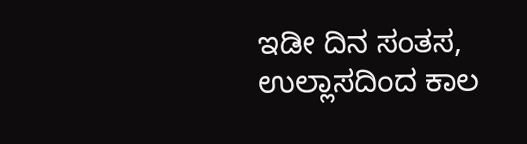ಇಡೀ ದಿನ ಸಂತಸ, ಉಲ್ಲಾಸದಿಂದ ಕಾಲ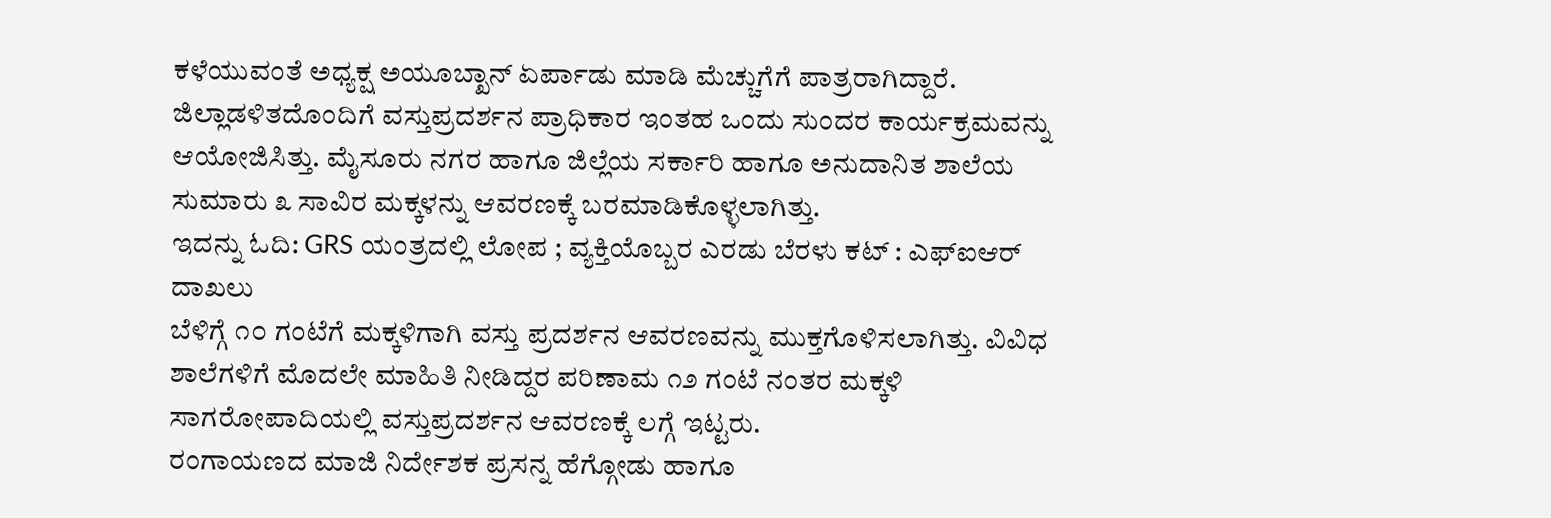ಕಳೆಯುವಂತೆ ಅಧ್ಯಕ್ಷ ಅಯೂಬ್ಖಾನ್ ಏರ್ಪಾಡು ಮಾಡಿ ಮೆಚ್ಚುಗೆಗೆ ಪಾತ್ರರಾಗಿದ್ದಾರೆ. ಜಿಲ್ಲಾಡಳಿತದೊಂದಿಗೆ ವಸ್ತುಪ್ರದರ್ಶನ ಪ್ರಾಧಿಕಾರ ಇಂತಹ ಒಂದು ಸುಂದರ ಕಾರ್ಯಕ್ರಮವನ್ನು ಆಯೋಜಿಸಿತ್ತು. ಮೈಸೂರು ನಗರ ಹಾಗೂ ಜಿಲ್ಲೆಯ ಸರ್ಕಾರಿ ಹಾಗೂ ಅನುದಾನಿತ ಶಾಲೆಯ ಸುಮಾರು ೩ ಸಾವಿರ ಮಕ್ಕಳನ್ನು ಆವರಣಕ್ಕೆ ಬರಮಾಡಿಕೊಳ್ಳಲಾಗಿತ್ತು.
ಇದನ್ನು ಓದಿ: GRS ಯಂತ್ರದಲ್ಲಿ ಲೋಪ ; ವ್ಯಕ್ತಿಯೊಬ್ಬರ ಎರಡು ಬೆರಳು ಕಟ್ : ಎಫ್ಐಆರ್ ದಾಖಲು
ಬೆಳಿಗ್ಗೆ ೧೦ ಗಂಟೆಗೆ ಮಕ್ಕಳಿಗಾಗಿ ವಸ್ತು ಪ್ರದರ್ಶನ ಆವರಣವನ್ನು ಮುಕ್ತಗೊಳಿಸಲಾಗಿತ್ತು. ವಿವಿಧ ಶಾಲೆಗಳಿಗೆ ಮೊದಲೇ ಮಾಹಿತಿ ನೀಡಿದ್ದರ ಪರಿಣಾಮ ೧೨ ಗಂಟೆ ನಂತರ ಮಕ್ಕಳಿ ಸಾಗರೋಪಾದಿಯಲ್ಲಿ ವಸ್ತುಪ್ರದರ್ಶನ ಆವರಣಕ್ಕೆ ಲಗ್ಗೆ ಇಟ್ಟರು.
ರಂಗಾಯಣದ ಮಾಜಿ ನಿರ್ದೇಶಕ ಪ್ರಸನ್ನ ಹೆಗ್ಗೋಡು ಹಾಗೂ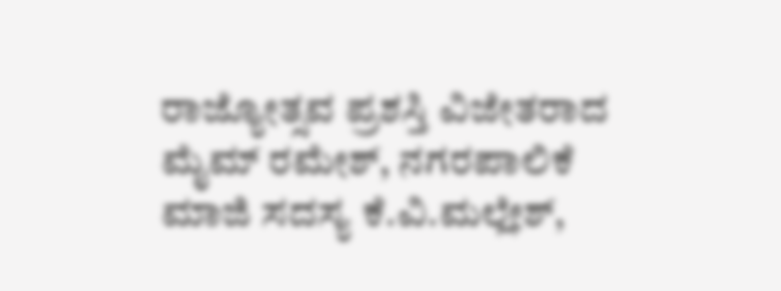ರಾಜ್ಯೋತ್ಸವ ಪ್ರಶಸ್ತಿ ವಿಜೇತರಾದ ಮೈಮ್ ರಮೇಶ್, ನಗರಪಾಲಿಕೆ ಮಾಜಿ ಸದಸ್ಯ ಕೆ.ವಿ.ಮಲ್ಲೇಶ್,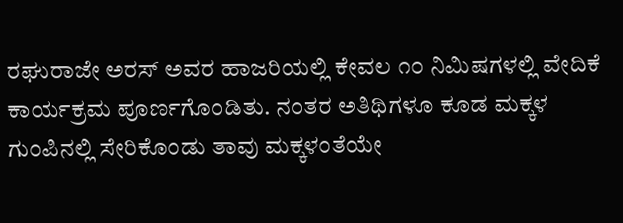ರಘುರಾಜೇ ಅರಸ್ ಅವರ ಹಾಜರಿಯಲ್ಲಿ ಕೇವಲ ೧೦ ನಿಮಿಷಗಳಲ್ಲಿ ವೇದಿಕೆ ಕಾರ್ಯಕ್ರಮ ಪೂರ್ಣಗೊಂಡಿತು. ನಂತರ ಅತಿಥಿಗಳೂ ಕೂಡ ಮಕ್ಕಳ ಗುಂಪಿನಲ್ಲಿ ಸೇರಿಕೊಂಡು ತಾವು ಮಕ್ಕಳಂತೆಯೇ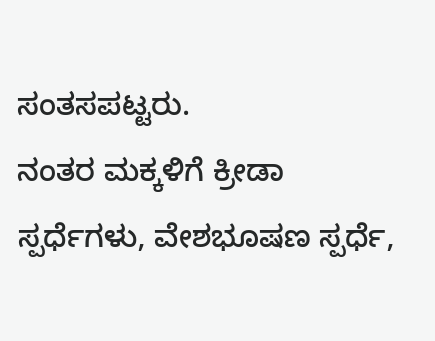ಸಂತಸಪಟ್ಟರು.
ನಂತರ ಮಕ್ಕಳಿಗೆ ಕ್ರೀಡಾ ಸ್ಪರ್ಧೆಗಳು, ವೇಶಭೂಷಣ ಸ್ಪರ್ಧೆ,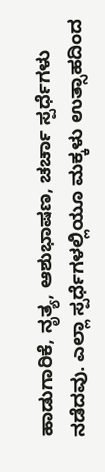ಹಾಡುಗಾರಿಕೆ, ನೃತ್ಯ, ಆಶುಭಾಷಣ, ಚರ್ಚಾ ಸ್ಪರ್ಧೆಗಳು ನಡೆದವು. ಎಲ್ಲಾ ಸ್ಪರ್ಧೆಗಳಲ್ಲಿಯೂ ಮಕ್ಕಳು ಉತ್ಸಾಹದಿಂದ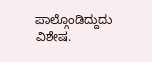ಪಾಲ್ಗೊಂಡಿದ್ದುದು ವಿಶೇಷ.